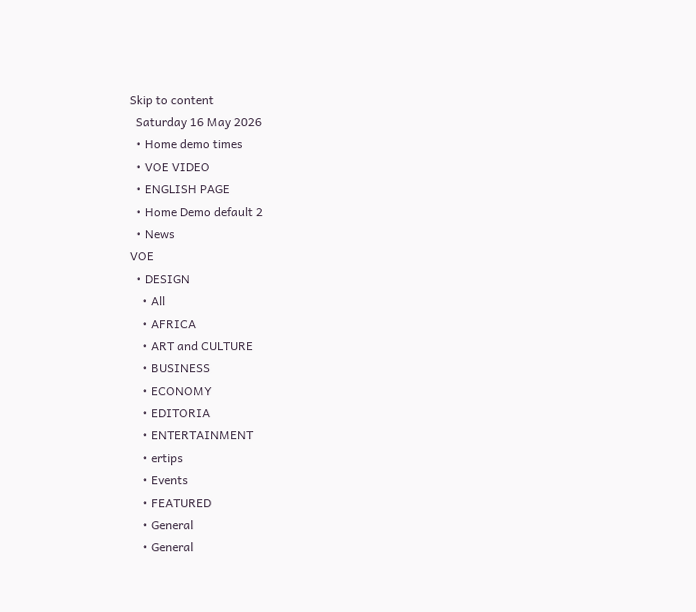Skip to content
  Saturday 16 May 2026
  • Home demo times
  • VOE VIDEO
  • ENGLISH PAGE
  • Home Demo default 2
  • News
VOE
  • DESIGN
    • All
    • AFRICA
    • ART and CULTURE
    • BUSINESS
    • ECONOMY
    • EDITORIA
    • ENTERTAINMENT
    • ertips
    • Events
    • FEATURED
    • General
    • General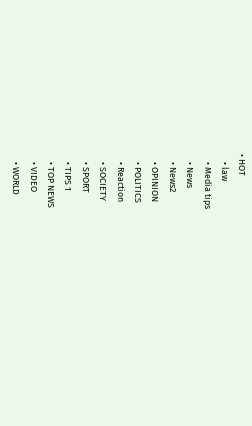• HOT
    • law
    • Media tips
    • News
    • News2
    • OPINION
    • POLITICS
    • Reaction
    • SOCIETY
    • SPORT
    • TIPS 1
    • TOP NEWS
    • VIDEO
    • WORLD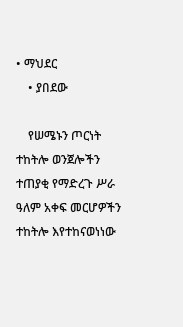• ማህደር
    • ያበደው

    የሠሜኑን ጦርነት ተከትሎ ወንጀሎችን ተጠያቂ የማድረጉ ሥራ ዓለም አቀፍ መርሆዎችን ተከትሎ እየተከናወነነው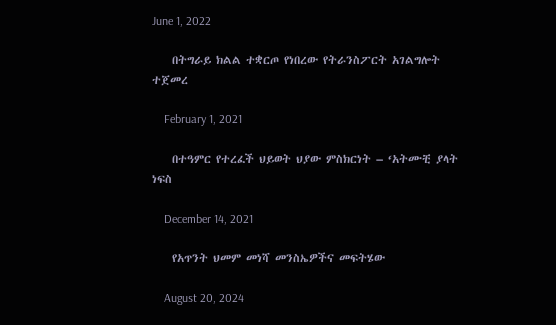June 1, 2022

    በትግራይ ክልል ተቋርጦ የነበረው የትራንስፖርት አገልግሎት ተጀመረ

    February 1, 2021

    በተዓምር የተረፈች ህይወት ህያው ምስክርነት – ‘አትሙቺ ያላት ነፍስ

    December 14, 2021

    የአጥንት ህመም መነሻ መንስኤዎችና መፍትሄው

    August 20, 2024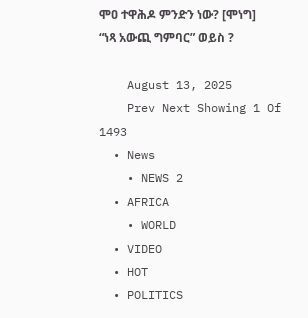ሞዐ ተዋሕዶ ምንድን ነው? [ሞነግ] “ነጻ አውጪ ግምባር” ወይስ ?

    August 13, 2025
    Prev Next Showing 1 Of 1493
  • News
    • NEWS 2
  • AFRICA
    • WORLD
  • VIDEO
  • HOT
  • POLITICS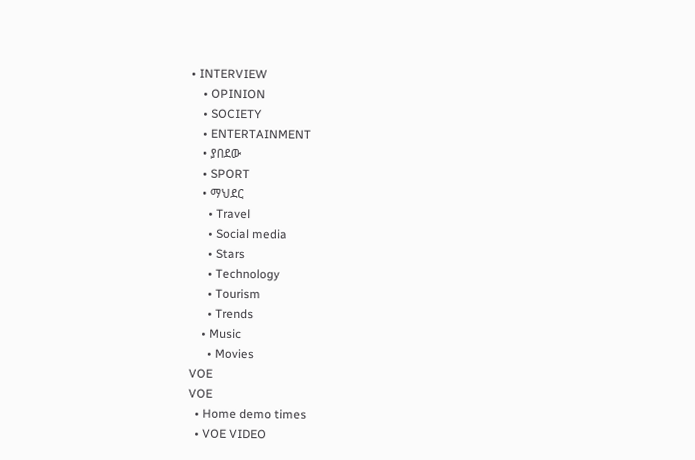• INTERVIEW
    • OPINION
    • SOCIETY
    • ENTERTAINMENT
    • ያበደው
    • SPORT
    • ማህደር
      • Travel
      • Social media
      • Stars
      • Technology
      • Tourism
      • Trends
    • Music
      • Movies
VOE
VOE
  • Home demo times
  • VOE VIDEO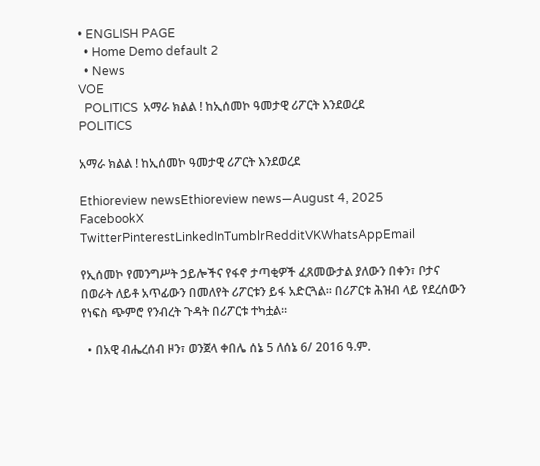• ENGLISH PAGE
  • Home Demo default 2
  • News
VOE
  POLITICS  አማራ ክልል ! ከኢሰመኮ ዓመታዊ ሪፖርት እንደወረደ
POLITICS

አማራ ክልል ! ከኢሰመኮ ዓመታዊ ሪፖርት እንደወረደ

Ethioreview newsEthioreview news—August 4, 2025
FacebookX TwitterPinterestLinkedInTumblrRedditVKWhatsAppEmail

የኢሰመኮ የመንግሥት ኃይሎችና የፋኖ ታጣቂዎች ፈጸመውታል ያለውን በቀን፣ ቦታና በወራት ለይቶ አጥፊውን በመለየት ሪፖርቱን ይፋ አድርጓል። በሪፖርቱ ሕዝብ ላይ የደረሰውን የነፍስ ጭምሮ የንብረት ጉዳት በሪፖርቱ ተካቷል።

  • በአዊ ብሔረሰብ ዞን፣ ወንጀላ ቀበሌ ሰኔ 5 ለሰኔ 6/ 2016 ዓ.ም.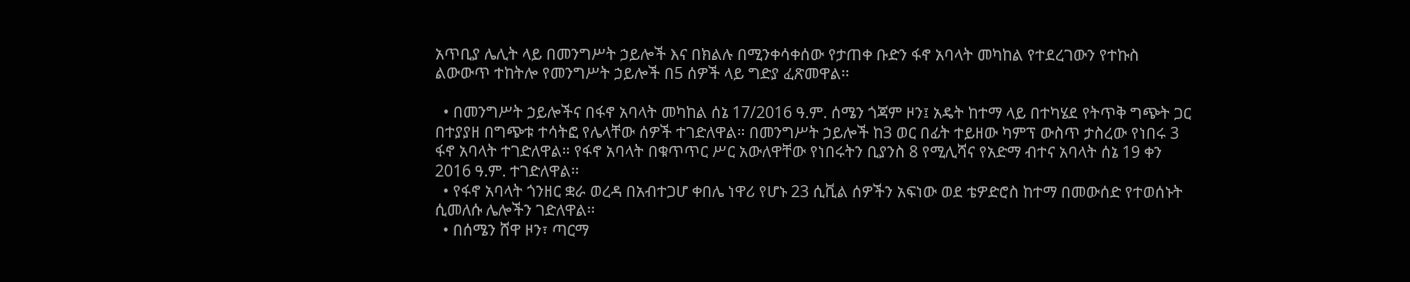አጥቢያ ሌሊት ላይ በመንግሥት ኃይሎች እና በክልሉ በሚንቀሳቀሰው የታጠቀ ቡድን ፋኖ አባላት መካከል የተደረገውን የተኩስ ልውውጥ ተከትሎ የመንግሥት ኃይሎች በ5 ሰዎች ላይ ግድያ ፈጽመዋል፡፡

  • በመንግሥት ኃይሎችና በፋኖ አባላት መካከል ሰኔ 17/2016 ዓ.ም. ሰሜን ጎጃም ዞን፤ አዴት ከተማ ላይ በተካሄደ የትጥቅ ግጭት ጋር በተያያዘ በግጭቱ ተሳትፎ የሌላቸው ሰዎች ተገድለዋል። በመንግሥት ኃይሎች ከ3 ወር በፊት ተይዘው ካምፕ ውስጥ ታስረው የነበሩ 3 ፋኖ አባላት ተገድለዋል። የፋኖ አባላት በቁጥጥር ሥር አውለዋቸው የነበሩትን ቢያንስ 8 የሚሊሻና የአድማ ብተና አባላት ሰኔ 19 ቀን 2016 ዓ.ም. ተገድለዋል፡፡
  • የፋኖ አባላት ጎንዘር ቋራ ወረዳ በአብተጋሆ ቀበሌ ነዋሪ የሆኑ 23 ሲቪል ሰዎችን አፍነው ወደ ቴዎድሮስ ከተማ በመውሰድ የተወሰኑት ሲመለሱ ሌሎችን ገድለዋል፡፡
  • በሰሜን ሸዋ ዞን፣ ጣርማ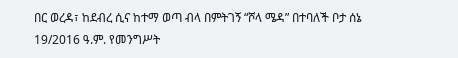በር ወረዳ፣ ከደብረ ሲና ከተማ ወጣ ብላ በምትገኝ “ሾላ ሜዳ” በተባለች ቦታ ሰኔ 19/2016 ዓ.ም. የመንግሥት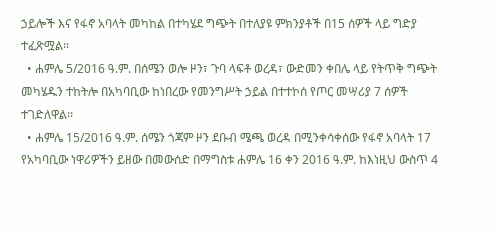ኃይሎች እና የፋኖ አባላት መካከል በተካሄደ ግጭት በተለያዩ ምክንያቶች በ15 ሰዎች ላይ ግድያ ተፈጽሟል፡፡
  • ሐምሌ 5/2016 ዓ.ም. በሰሜን ወሎ ዞን፣ ጉባ ላፍቶ ወረዳ፣ ውድመን ቀበሌ ላይ የትጥቅ ግጭት መካሄዱን ተከትሎ በአካባቢው ከነበረው የመንግሥት ኃይል በተተኮሰ የጦር መሣሪያ 7 ሰዎች ተገድለዋል፡፡
  • ሐምሌ 15/2016 ዓ.ም. ሰሜን ጎጃም ዞን ደቡብ ሜጫ ወረዳ በሚንቀሳቀሰው የፋኖ አባላት 17 የአካባቢው ነዋሪዎችን ይዘው በመውሰድ በማግስቱ ሐምሌ 16 ቀን 2016 ዓ.ም. ከእነዚህ ውስጥ 4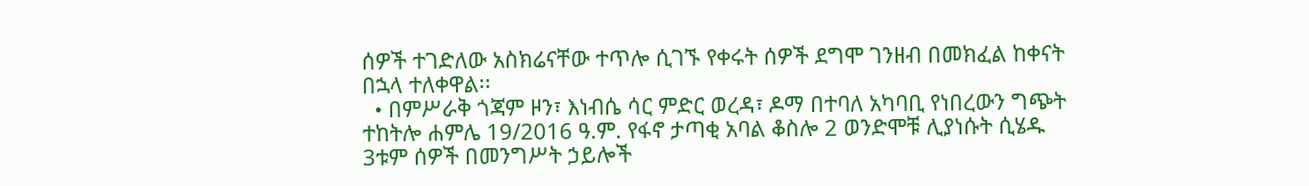ሰዎች ተገድለው አስክሬናቸው ተጥሎ ሲገኙ የቀሩት ሰዎች ደግሞ ገንዘብ በመክፈል ከቀናት በኋላ ተለቀዋል፡፡
  • በምሥራቅ ጎጃም ዞን፣ እነብሴ ሳር ምድር ወረዳ፣ ዶማ በተባለ አካባቢ የነበረውን ግጭት ተከትሎ ሐምሌ 19/2016 ዓ.ም. የፋኖ ታጣቂ አባል ቆስሎ 2 ወንድሞቹ ሊያነሱት ሲሄዱ 3ቱም ሰዎች በመንግሥት ኃይሎች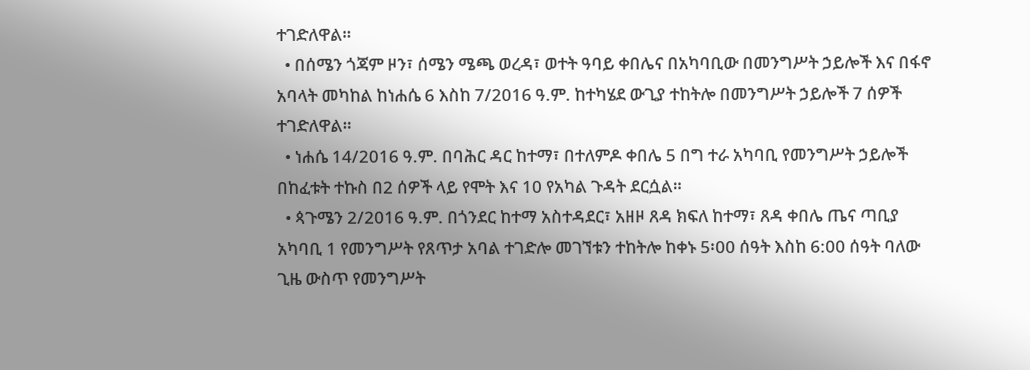ተገድለዋል።
  • በሰሜን ጎጃም ዞን፣ ሰሜን ሜጫ ወረዳ፣ ወተት ዓባይ ቀበሌና በአካባቢው በመንግሥት ኃይሎች እና በፋኖ አባላት መካከል ከነሐሴ 6 እስከ 7/2016 ዓ.ም. ከተካሄደ ውጊያ ተከትሎ በመንግሥት ኃይሎች 7 ሰዎች ተገድለዋል።
  • ነሐሴ 14/2016 ዓ.ም. በባሕር ዳር ከተማ፣ በተለምዶ ቀበሌ 5 በግ ተራ አካባቢ የመንግሥት ኃይሎች በከፈቱት ተኩስ በ2 ሰዎች ላይ የሞት እና 10 የአካል ጉዳት ደርሷል።
  • ጳጉሜን 2/2016 ዓ.ም. በጎንደር ከተማ አስተዳደር፣ አዘዞ ጸዳ ክፍለ ከተማ፣ ጸዳ ቀበሌ ጤና ጣቢያ አካባቢ 1 የመንግሥት የጸጥታ አባል ተገድሎ መገኘቱን ተከትሎ ከቀኑ 5፡00 ሰዓት እስከ 6:00 ሰዓት ባለው ጊዜ ውስጥ የመንግሥት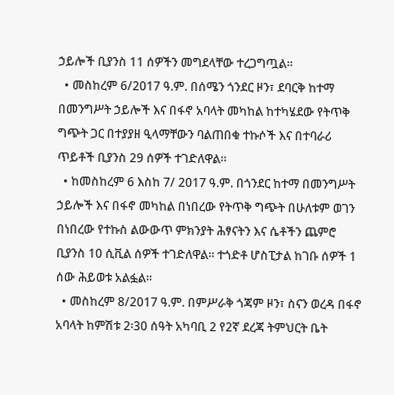ኃይሎች ቢያንስ 11 ሰዎችን መግደላቸው ተረጋግጧል።
  • መስከረም 6/2017 ዓ.ም. በሰሜን ጎንደር ዞን፣ ደባርቅ ከተማ በመንግሥት ኃይሎች እና በፋኖ አባላት መካከል ከተካሄደው የትጥቅ ግጭት ጋር በተያያዘ ዒላማቸውን ባልጠበቁ ተኩሶች እና በተባራሪ ጥይቶች ቢያንስ 29 ሰዎች ተገድለዋል።
  • ከመስከረም 6 እስከ 7/ 2017 ዓ.ም. በጎንደር ከተማ በመንግሥት ኃይሎች እና በፋኖ መካከል በነበረው የትጥቅ ግጭት በሁለቱም ወገን በነበረው የተኩስ ልውውጥ ምክንያት ሕፃናትን እና ሴቶችን ጨምሮ ቢያንስ 10 ሲቪል ሰዎች ተገድለዋል። ተጎድቶ ሆስፒታል ከገቡ ሰዎች 1 ሰው ሕይወቱ አልፏል፡፡
  • መስከረም 8/2017 ዓ.ም. በምሥራቅ ጎጃም ዞን፣ ስናን ወረዳ በፋኖ አባላት ከምሽቱ 2፡30 ሰዓት አካባቢ 2 የ2ኛ ደረጃ ትምህርት ቤት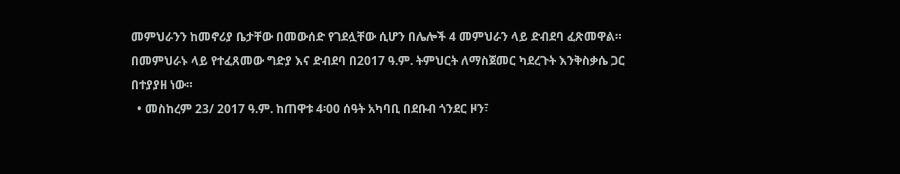መምህራንን ከመኖሪያ ቤታቸው በመውሰድ የገደሏቸው ሲሆን በሌሎች 4 መምህራን ላይ ድብደባ ፈጽመዋል። በመምህራኑ ላይ የተፈጸመው ግድያ እና ድብደባ በ2017 ዓ.ም. ትምህርት ለማስጀመር ካደረጉት እንቅስቃሴ ጋር በተያያዘ ነው።
  • መስከረም 23/ 2017 ዓ.ም. ከጠዋቱ 4፡00 ሰዓት አካባቢ በደቡብ ጎንደር ዞን፣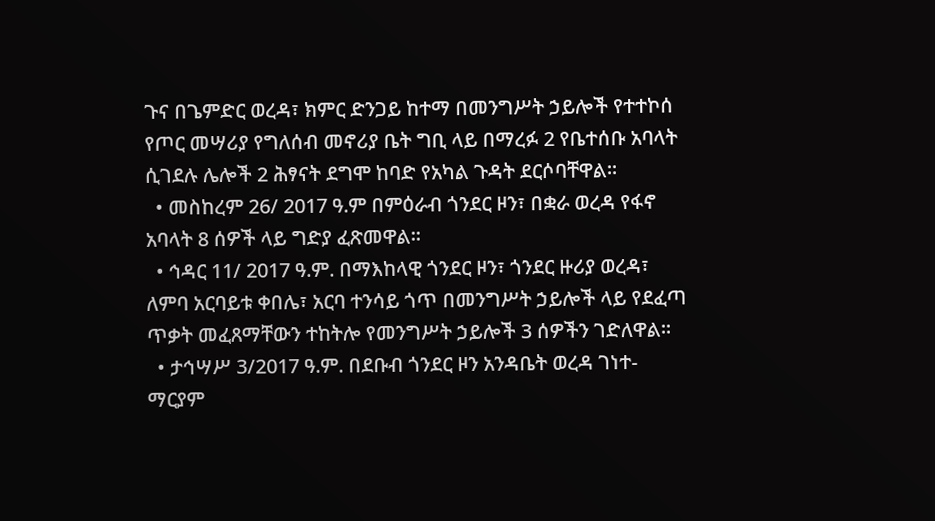ጉና በጌምድር ወረዳ፣ ክምር ድንጋይ ከተማ በመንግሥት ኃይሎች የተተኮሰ የጦር መሣሪያ የግለሰብ መኖሪያ ቤት ግቢ ላይ በማረፉ 2 የቤተሰቡ አባላት ሲገደሉ ሌሎች 2 ሕፃናት ደግሞ ከባድ የአካል ጉዳት ደርሶባቸዋል፡፡
  • መስከረም 26/ 2017 ዓ.ም በምዕራብ ጎንደር ዞን፣ በቋራ ወረዳ የፋኖ አባላት 8 ሰዎች ላይ ግድያ ፈጽመዋል፡፡
  • ኅዳር 11/ 2017 ዓ.ም. በማእከላዊ ጎንደር ዞን፣ ጎንደር ዙሪያ ወረዳ፣ ለምባ አርባይቱ ቀበሌ፣ አርባ ተንሳይ ጎጥ በመንግሥት ኃይሎች ላይ የደፈጣ ጥቃት መፈጸማቸውን ተከትሎ የመንግሥት ኃይሎች 3 ሰዎችን ገድለዋል፡፡
  • ታኅሣሥ 3/2017 ዓ.ም. በደቡብ ጎንደር ዞን አንዳቤት ወረዳ ገነተ-ማርያም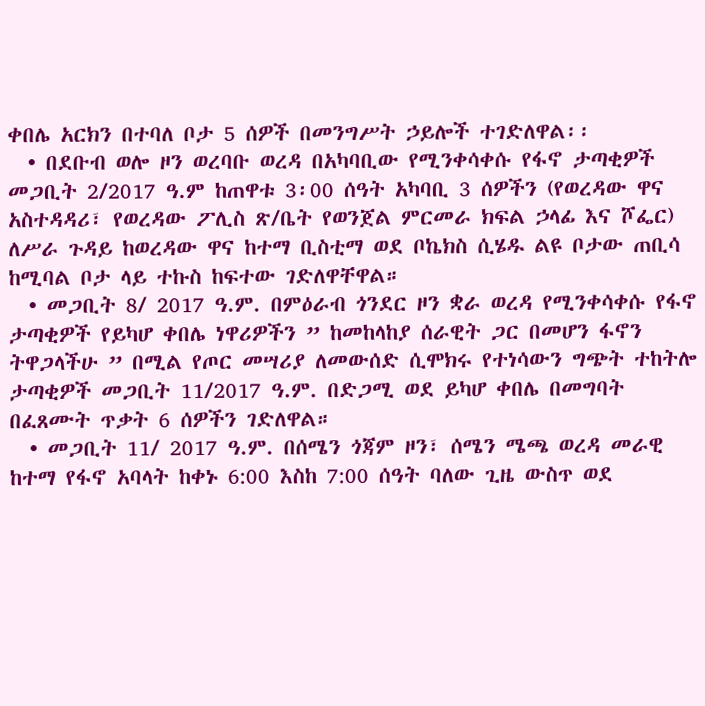ቀበሌ አርክን በተባለ ቦታ 5 ሰዎች በመንግሥት ኃይሎች ተገድለዋል፡፡
  • በደቡብ ወሎ ዞን ወረባቡ ወረዳ በአካባቢው የሚንቀሳቀሱ የፋኖ ታጣቂዎች መጋቢት 2/2017 ዓ.ም ከጠዋቱ 3፡00 ሰዓት አካባቢ 3 ሰዎችን (የወረዳው ዋና አስተዳዳሪ፣ የወረዳው ፖሊስ ጽ/ቤት የወንጀል ምርመራ ክፍል ኃላፊ እና ሾፌር) ለሥራ ጉዳይ ከወረዳው ዋና ከተማ ቢስቲማ ወደ ቦኬክስ ሲሄዱ ልዩ ቦታው ጠቢሳ ከሚባል ቦታ ላይ ተኩስ ከፍተው ገድለዋቸዋል።
  • መጋቢት 8/ 2017 ዓ.ም. በምዕራብ ጎንደር ዞን ቋራ ወረዳ የሚንቀሳቀሱ የፋኖ ታጣቂዎች የይካሆ ቀበሌ ነዋሪዎችን ” ከመከላከያ ሰራዊት ጋር በመሆን ፋኖን ትዋጋላችሁ ” በሚል የጦር መሣሪያ ለመውሰድ ሲሞክሩ የተነሳውን ግጭት ተከትሎ ታጣቂዎች መጋቢት 11/2017 ዓ.ም. በድጋሚ ወደ ይካሆ ቀበሌ በመግባት በፈጸሙት ጥቃት 6 ሰዎችን ገድለዋል።
  • መጋቢት 11/ 2017 ዓ.ም. በሰሜን ጎጃም ዞን፣ ሰሜን ሜጫ ወረዳ መራዊ ከተማ የፋኖ አባላት ከቀኑ 6:00 እስከ 7:00 ሰዓት ባለው ጊዜ ውስጥ ወደ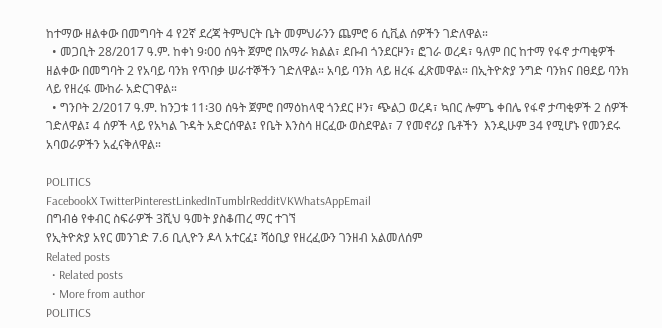ከተማው ዘልቀው በመግባት 4 የ2ኛ ደረጃ ትምህርት ቤት መምህራንን ጨምሮ 6 ሲቪል ሰዎችን ገድለዋል።
  • መጋቢት 28/2017 ዓ.ም. ከቀነ 9፡00 ሰዓት ጀምሮ በአማራ ክልል፣ ደቡብ ጎንደርዞን፣ ፎገራ ወረዳ፣ ዓለም በር ከተማ የፋኖ ታጣቂዎች ዘልቀው በመግባት 2 የአባይ ባንክ የጥበቃ ሠራተኞችን ገድለዋል። አባይ ባንክ ላይ ዘረፋ ፈጽመዋል። በኢትዮጵያ ንግድ ባንክና በፀደይ ባንክ ላይ የዘረፋ ሙከራ አድርገዋል።
  • ግንቦት 2/2017 ዓ.ም. ከንጋቱ 11፡30 ሰዓት ጀምሮ በማዕከላዊ ጎንደር ዞን፣ ጭልጋ ወረዳ፣ ኳበር ሎምጌ ቀበሌ የፋኖ ታጣቂዎች 2 ሰዎች ገድለዋል፤ 4 ሰዎች ላይ የአካል ጉዳት አድርሰዋል፤ የቤት እንስሳ ዘርፈው ወስደዋል፣ 7 የመኖሪያ ቤቶችን  እንዲሁም 34 የሚሆኑ የመንደሩ አባወራዎችን አፈናቅለዋል።

POLITICS
FacebookX TwitterPinterestLinkedInTumblrRedditVKWhatsAppEmail
በግብፅ የቀብር ስፍራዎች 3ሺህ ዓመት ያስቆጠረ ማር ተገኘ
የኢትዮጵያ አየር መንገድ 7.6 ቢሊዮን ዶላ አተርፈ፤ ሻዕቢያ የዘረፈውን ገንዘብ አልመለሰም
Related posts
  • Related posts
  • More from author
POLITICS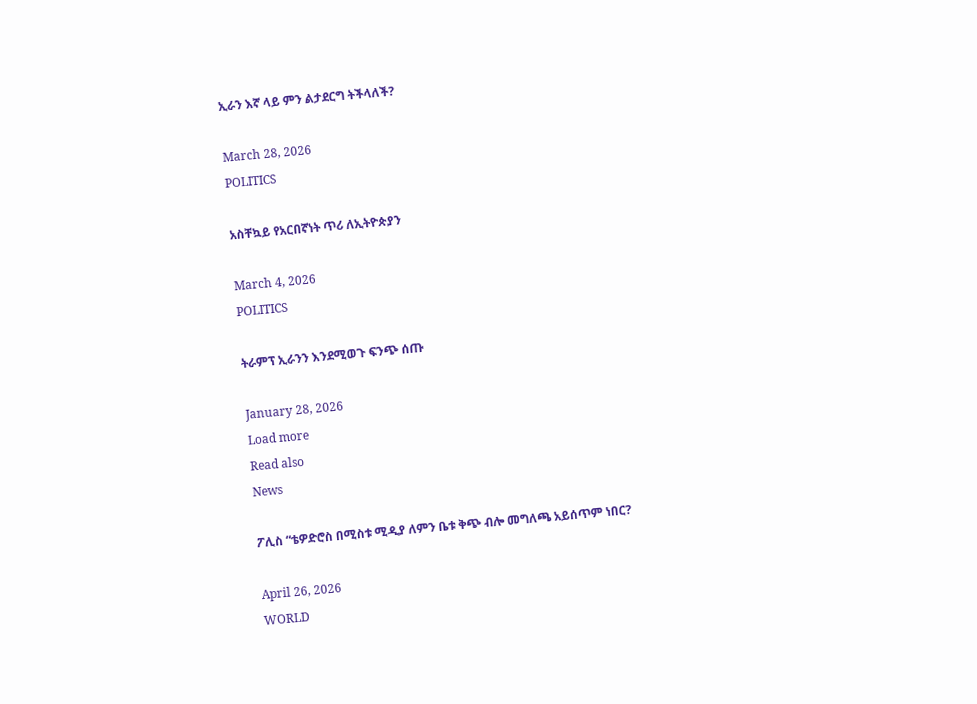ኢራን እኛ ላይ ምን ልታደርግ ትችላለች?

March 28, 2026
POLITICS

አስቸኳይ የአርበኛነት ጥሪ ለኢትዮጵያን

March 4, 2026
POLITICS

ትራምፕ ኢራንን እንደሚወጉ ፍንጭ ሰጡ

January 28, 2026
Load more
Read also
News

ፖሊስ “ቴዎድሮስ በሚስቱ ሚዲያ ለምን ቤቱ ቅጭ ብሎ መግለጫ አይሰጥም ነበር?

April 26, 2026
WORLD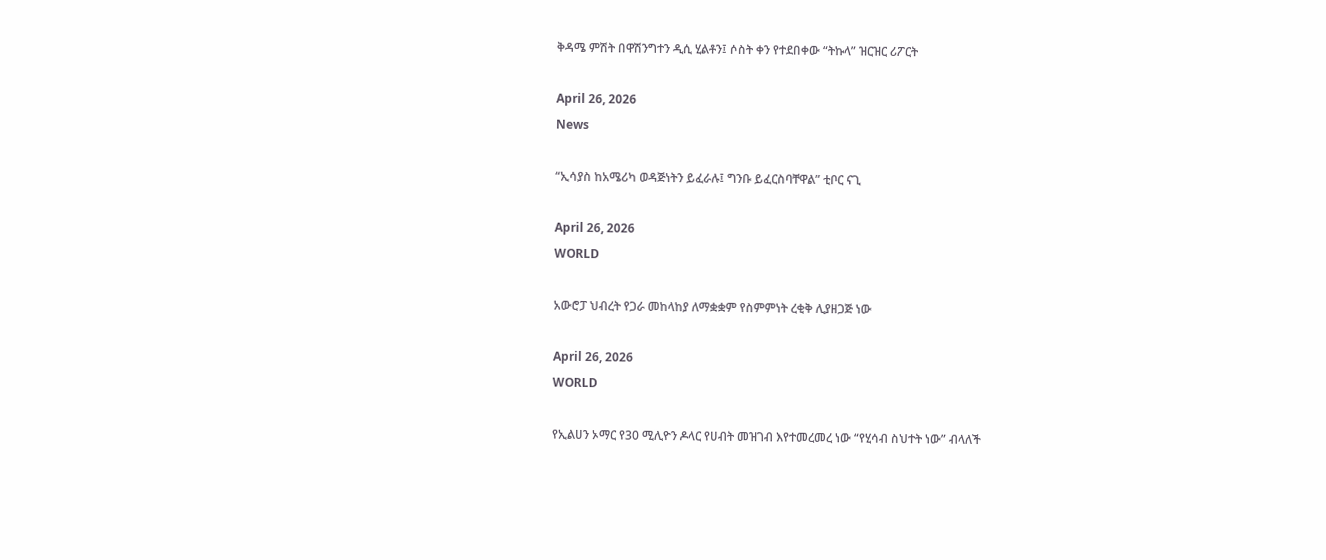ቅዳሜ ምሽት በዋሽንግተን ዲሲ ሂልቶን፤ ሶስት ቀን የተደበቀው “ትኩላ” ዝርዝር ሪፖርት

April 26, 2026
News

“ኢሳያስ ከአሜሪካ ወዳጅነትን ይፈራሉ፤ ግንቡ ይፈርስባቸዋል” ቲቦር ናጊ

April 26, 2026
WORLD

አውሮፓ ህብረት የጋራ መከላከያ ለማቋቋም የስምምነት ረቂቅ ሊያዘጋጅ ነው

April 26, 2026
WORLD

የኢልሀን ኦማር የ30 ሚሊዮን ዶላር የሀብት መዝገብ እየተመረመረ ነው “የሂሳብ ስህተት ነው” ብላለች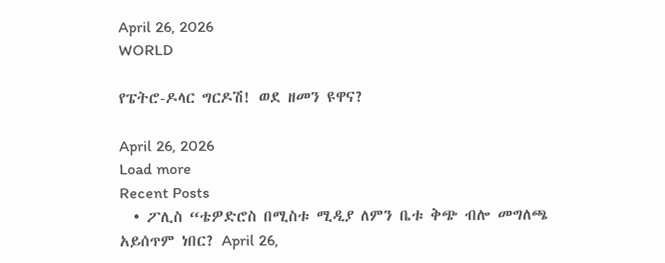April 26, 2026
WORLD

የፔትሮ-ዶላር ግርዶሽ! ወደ ዘመን ዩዋና?

April 26, 2026
Load more
Recent Posts
  • ፖሊስ “ቴዎድሮስ በሚስቱ ሚዲያ ለምን ቤቱ ቅጭ ብሎ መግለጫ አይሰጥም ነበር? April 26,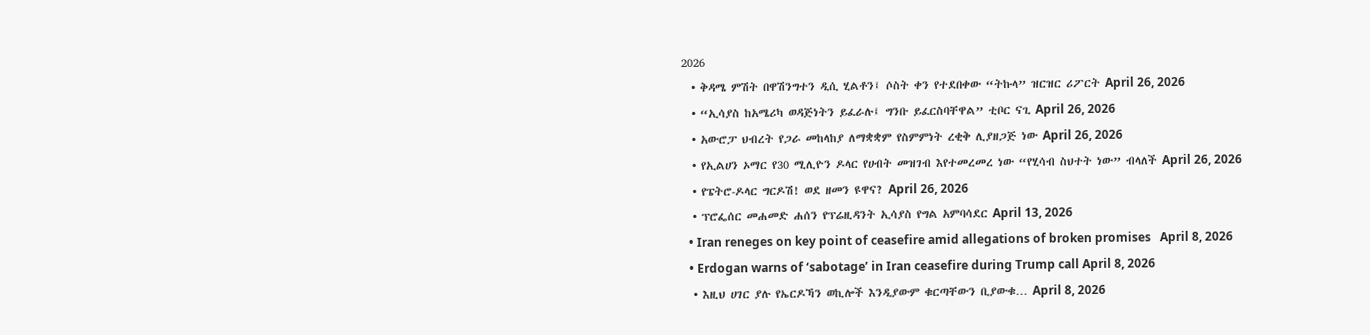2026
  • ቅዳሜ ምሽት በዋሽንግተን ዲሲ ሂልቶን፤ ሶስት ቀን የተደበቀው “ትኩላ” ዝርዝር ሪፖርት April 26, 2026
  • “ኢሳያስ ከአሜሪካ ወዳጅነትን ይፈራሉ፤ ግንቡ ይፈርስባቸዋል” ቲቦር ናጊ April 26, 2026
  • አውሮፓ ህብረት የጋራ መከላከያ ለማቋቋም የስምምነት ረቂቅ ሊያዘጋጅ ነው April 26, 2026
  • የኢልሀን ኦማር የ30 ሚሊዮን ዶላር የሀብት መዝገብ እየተመረመረ ነው “የሂሳብ ስህተት ነው” ብላለች April 26, 2026
  • የፔትሮ-ዶላር ግርዶሽ! ወደ ዘመን ዩዋና? April 26, 2026
  • ፕሮፌሰር መሐመድ ሐሰን የፕሬዚዳንት ኢሳያስ የግል አምባሳደር April 13, 2026
  • Iran reneges on key point of ceasefire amid allegations of broken promises   April 8, 2026
  • Erdogan warns of ‘sabotage’ in Iran ceasefire during Trump call April 8, 2026
  • እዚህ ሀገር ያሉ የኤርዶኻን ወኪሎች እንዲያውም ቁርጣቸውን ቢያውቁ… April 8, 2026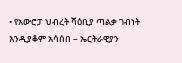• የአውሮፓ ህብረት ሻዕቢያ ጣልቃ ገብነት እንዲያቆም አሳሰበ – ኤርትራዊያን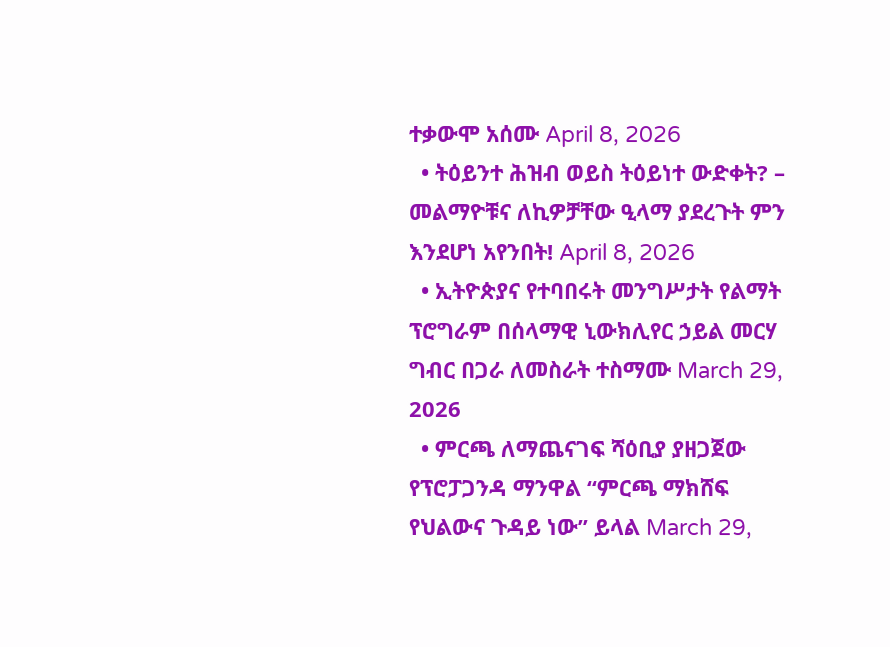ተቃውሞ አሰሙ April 8, 2026
  • ትዕይንተ ሕዝብ ወይስ ትዕይነተ ውድቀት? – መልማዮቹና ለኪዎቻቸው ዒላማ ያደረጉት ምን እንደሆነ አየንበት! April 8, 2026
  • ኢትዮጵያና የተባበሩት መንግሥታት የልማት ፕሮግራም በሰላማዊ ኒውክሊየር ኃይል መርሃ ግብር በጋራ ለመስራት ተስማሙ March 29, 2026
  • ምርጫ ለማጨናገፍ ሻዕቢያ ያዘጋጀው የፕሮፓጋንዳ ማንዋል “ምርጫ ማክሸፍ የህልውና ጉዳይ ነው” ይላል March 29,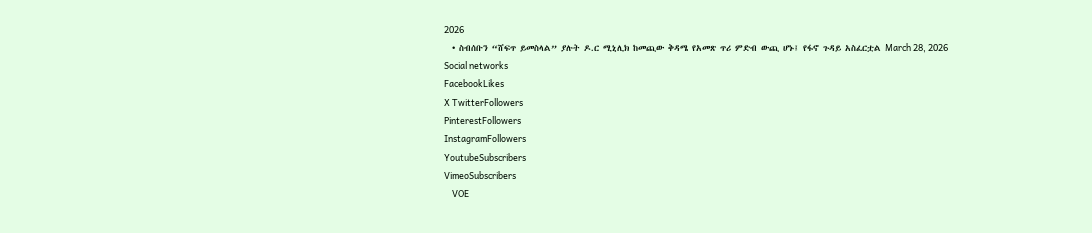2026
  • ስብሰቡን “ሸፍጥ ይመስላል” ያሉት ዶ.ር ሚኒሊክ ከመጪው ቅዳሜ የአመጽ ጥሪ ምድብ ውጪ ሆኑ፤ የፋኖ ጉዳይ አስፈርቷል March 28, 2026
Social networks
FacebookLikes
X TwitterFollowers
PinterestFollowers
InstagramFollowers
YoutubeSubscribers
VimeoSubscribers
    VOE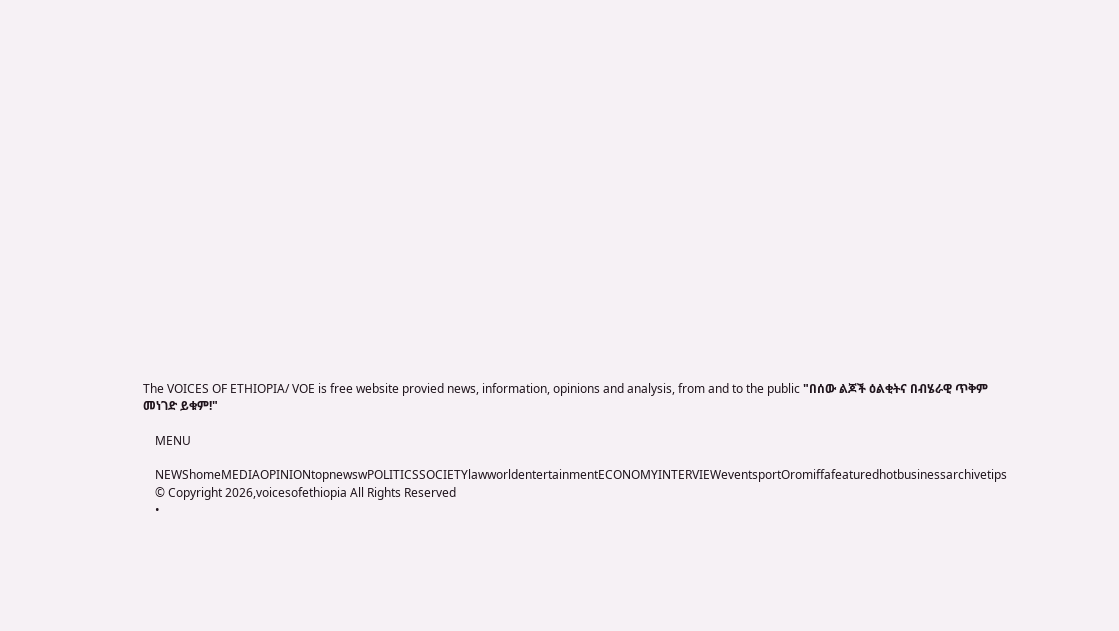The VOICES OF ETHIOPIA/ VOE is free website provied news, information, opinions and analysis, from and to the public "በሰው ልጆች ዕልቂትና በብሄራዊ ጥቅም መነገድ ይቁም!"

    MENU

    NEWShomeMEDIAOPINIONtopnewswPOLITICSSOCIETYlawworldentertainmentECONOMYINTERVIEWeventsportOromiffafeaturedhotbusinessarchivetips
    © Copyright 2026,voicesofethiopia All Rights Reserved
    •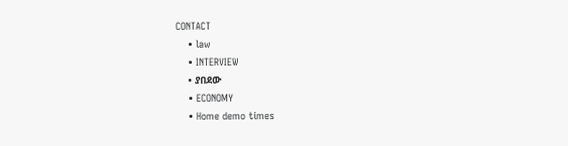CONTACT
    • law
    • INTERVIEW
    • ያበደው
    • ECONOMY
    • Home demo times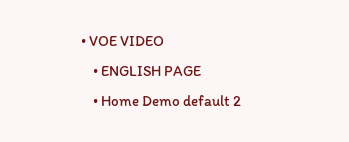• VOE VIDEO
    • ENGLISH PAGE
    • Home Demo default 2